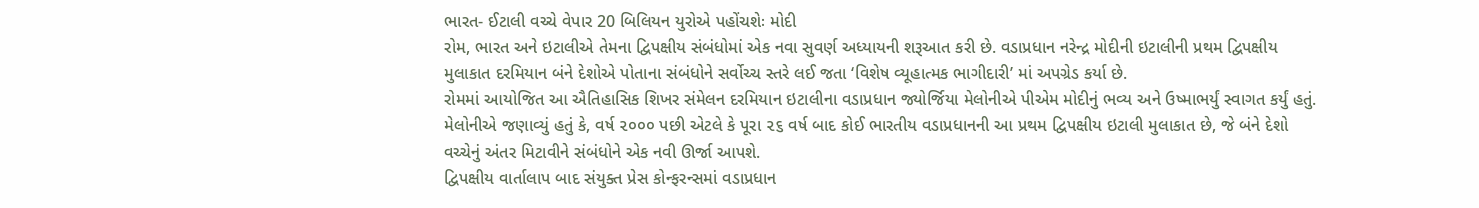ભારત- ઈટાલી વચ્ચે વેપાર 20 બિલિયન યુરોએ પહોંચશેઃ મોદી
રોમ, ભારત અને ઇટાલીએ તેમના દ્વિપક્ષીય સંબંધોમાં એક નવા સુવર્ણ અધ્યાયની શરૂઆત કરી છે. વડાપ્રધાન નરેન્દ્ર મોદીની ઇટાલીની પ્રથમ દ્વિપક્ષીય મુલાકાત દરમિયાન બંને દેશોએ પોતાના સંબંધોને સર્વોચ્ચ સ્તરે લઈ જતા ‘વિશેષ વ્યૂહાત્મક ભાગીદારી’ માં અપગ્રેડ કર્યા છે.
રોમમાં આયોજિત આ ઐતિહાસિક શિખર સંમેલન દરમિયાન ઇટાલીના વડાપ્રધાન જ્યોર્જિયા મેલોનીએ પીએમ મોદીનું ભવ્ય અને ઉષ્માભર્યું સ્વાગત કર્યું હતું. મેલોનીએ જણાવ્યું હતું કે, વર્ષ ૨૦૦૦ પછી એટલે કે પૂરા ૨૬ વર્ષ બાદ કોઈ ભારતીય વડાપ્રધાનની આ પ્રથમ દ્વિપક્ષીય ઇટાલી મુલાકાત છે, જે બંને દેશો વચ્ચેનું અંતર મિટાવીને સંબંધોને એક નવી ઊર્જા આપશે.
દ્વિપક્ષીય વાર્તાલાપ બાદ સંયુક્ત પ્રેસ કોન્ફરન્સમાં વડાપ્રધાન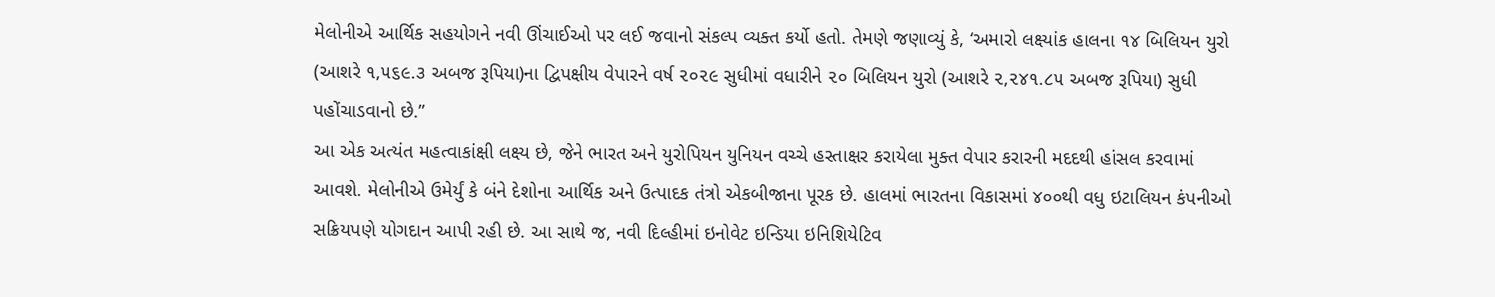મેલોનીએ આર્થિક સહયોગને નવી ઊંચાઈઓ પર લઈ જવાનો સંકલ્પ વ્યક્ત કર્યો હતો. તેમણે જણાવ્યું કે, ‘અમારો લક્ષ્યાંક હાલના ૧૪ બિલિયન યુરો (આશરે ૧,૫૬૯.૩ અબજ રૂપિયા)ના દ્વિપક્ષીય વેપારને વર્ષ ૨૦૨૯ સુધીમાં વધારીને ૨૦ બિલિયન યુરો (આશરે ૨,૨૪૧.૮૫ અબજ રૂપિયા) સુધી પહોંચાડવાનો છે.”
આ એક અત્યંત મહત્વાકાંક્ષી લક્ષ્ય છે, જેને ભારત અને યુરોપિયન યુનિયન વચ્ચે હસ્તાક્ષર કરાયેલા મુક્ત વેપાર કરારની મદદથી હાંસલ કરવામાં આવશે. મેલોનીએ ઉમેર્યું કે બંને દેશોના આર્થિક અને ઉત્પાદક તંત્રો એકબીજાના પૂરક છે. હાલમાં ભારતના વિકાસમાં ૪૦૦થી વધુ ઇટાલિયન કંપનીઓ સક્રિયપણે યોગદાન આપી રહી છે. આ સાથે જ, નવી દિલ્હીમાં ઇનોવેટ ઇન્ડિયા ઇનિશિયેટિવ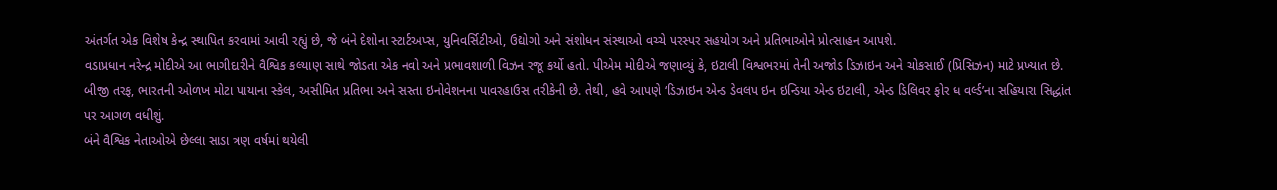અંતર્ગત એક વિશેષ કેન્દ્ર સ્થાપિત કરવામાં આવી રહ્યું છે, જે બંને દેશોના સ્ટાર્ટઅપ્સ, યુનિવર્સિટીઓ, ઉદ્યોગો અને સંશોધન સંસ્થાઓ વચ્ચે પરસ્પર સહયોગ અને પ્રતિભાઓને પ્રોત્સાહન આપશે.
વડાપ્રધાન નરેન્દ્ર મોદીએ આ ભાગીદારીને વૈશ્વિક કલ્યાણ સાથે જોડતા એક નવો અને પ્રભાવશાળી વિઝન રજૂ કર્યો હતો. પીએમ મોદીએ જણાવ્યું કે, ઇટાલી વિશ્વભરમાં તેની અજોડ ડિઝાઇન અને ચોકસાઈ (પ્રિસિઝન) માટે પ્રખ્યાત છે. બીજી તરફ, ભારતની ઓળખ મોટા પાયાના સ્કેલ, અસીમિત પ્રતિભા અને સસ્તા ઇનોવેશનના પાવરહાઉસ તરીકેની છે. તેથી, હવે આપણે ‘ડિઝાઇન એન્ડ ડેવલપ ઇન ઇન્ડિયા એન્ડ ઇટાલી, એન્ડ ડિલિવર ફોર ધ વર્લ્ડ’ના સહિયારા સિદ્ધાંત પર આગળ વધીશું.
બંને વૈશ્વિક નેતાઓએ છેલ્લા સાડા ત્રણ વર્ષમાં થયેલી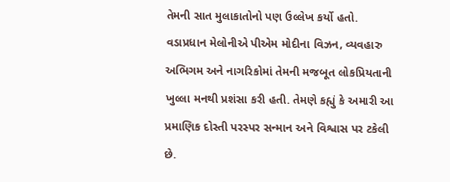તેમની સાત મુલાકાતોનો પણ ઉલ્લેખ કર્યો હતો. વડાપ્રધાન મેલોનીએ પીએમ મોદીના વિઝન, વ્યવહારુ અભિગમ અને નાગરિકોમાં તેમની મજબૂત લોકપ્રિયતાની ખુલ્લા મનથી પ્રશંસા કરી હતી. તેમણે કહ્યું કે અમારી આ પ્રમાણિક દોસ્તી પરસ્પર સન્માન અને વિશ્વાસ પર ટકેલી છે.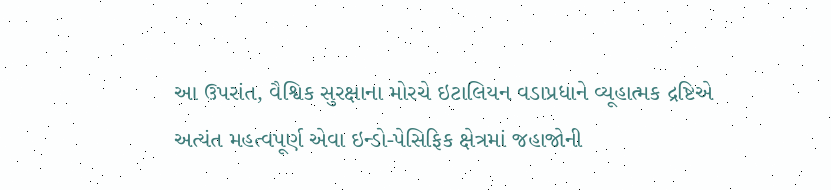આ ઉપરાંત, વૈશ્વિક સુરક્ષાના મોરચે ઇટાલિયન વડાપ્રધાને વ્યૂહાત્મક દ્રષ્ટિએ અત્યંત મહત્વપૂર્ણ એવા ઇન્ડો-પેસિફિક ક્ષેત્રમાં જહાજોની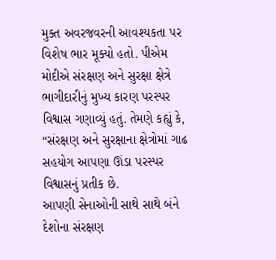મુક્ત અવરજવરની આવશ્યકતા પર વિશેષ ભાર મૂક્યો હતો. પીએમ મોદીએ સંરક્ષણ અને સુરક્ષા ક્ષેત્રે ભાગીદારીનું મુખ્ય કારણ પરસ્પર વિશ્વાસ ગણાવ્યું હતું. તેમણે કહ્યું કે, “સંરક્ષણ અને સુરક્ષાના ક્ષેત્રોમાં ગાઢ સહયોગ આપણા ઊંડા પરસ્પર વિશ્વાસનું પ્રતીક છે.
આપણી સેનાઓની સાથે સાથે બંને દેશોના સંરક્ષણ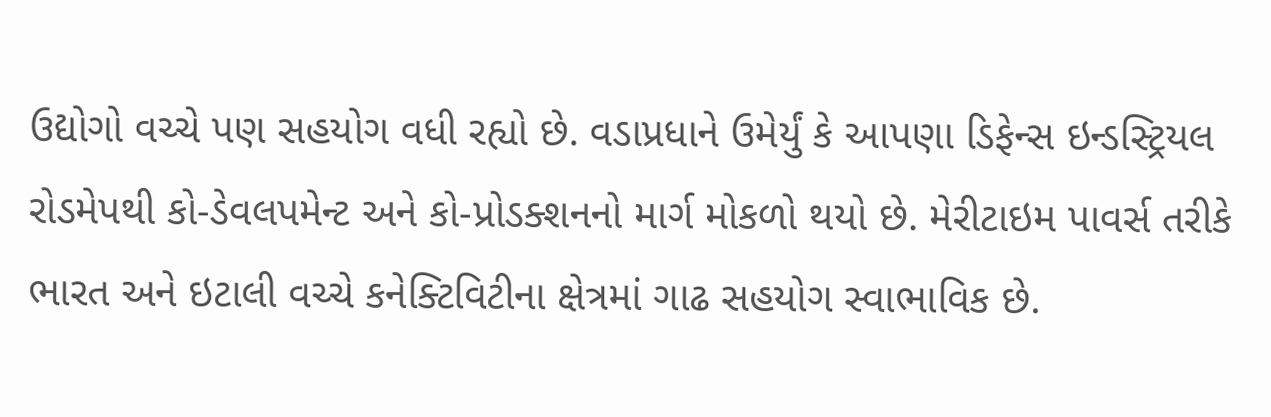ઉદ્યોગો વચ્ચે પણ સહયોગ વધી રહ્યો છે. વડાપ્રધાને ઉમેર્યું કે આપણા ડિફેન્સ ઇન્ડસ્ટ્રિયલ રોડમેપથી કો-ડેવલપમેન્ટ અને કો-પ્રોડક્શનનો માર્ગ મોકળો થયો છે. મેરીટાઇમ પાવર્સ તરીકે ભારત અને ઇટાલી વચ્ચે કનેક્ટિવિટીના ક્ષેત્રમાં ગાઢ સહયોગ સ્વાભાવિક છે.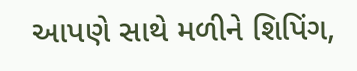આપણે સાથે મળીને શિપિંગ,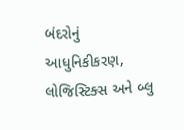બંદરોનું આધુનિકીકરણ, લોજિસ્ટિક્સ અને બ્લુ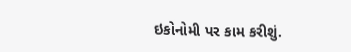ઇકોનોમી પર કામ કરીશું.